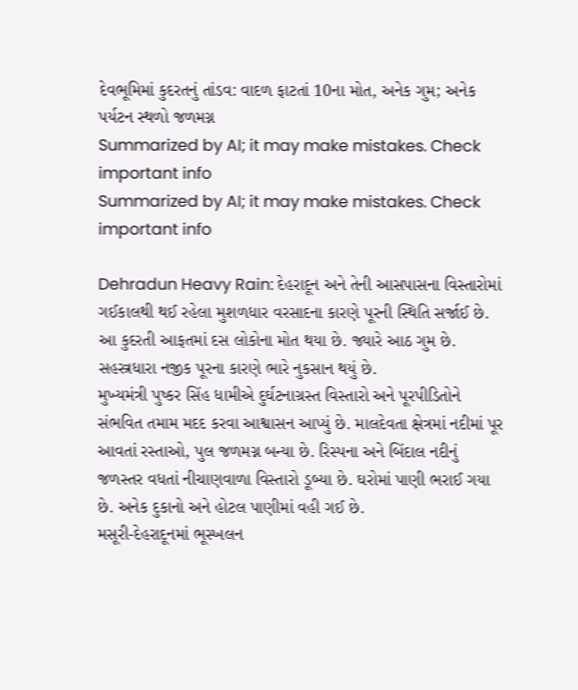દેવભૂમિમાં કુદરતનું તાંડવ: વાદળ ફાટતાં 10ના મોત, અનેક ગુમ; અનેક પર્યટન સ્થળો જળમગ્ન
Summarized by AI; it may make mistakes. Check important info
Summarized by AI; it may make mistakes. Check important info

Dehradun Heavy Rain: દેહરાદૂન અને તેની આસપાસના વિસ્તારોમાં ગઈકાલથી થઈ રહેલા મુશળધાર વરસાદના કારણે પૂરની સ્થિતિ સર્જાઈ છે. આ કુદરતી આફતમાં દસ લોકોના મોત થયા છે. જ્યારે આઠ ગુમ છે. સહસ્ત્રધારા નજીક પૂરના કારણે ભારે નુકસાન થયું છે.
મુખ્યમંત્રી પુષ્કર સિંહ ધામીએ દુર્ઘટનાગ્રસ્ત વિસ્તારો અને પૂરપીડિતોને સંભવિત તમામ મદદ કરવા આશ્વાસન આપ્યું છે. માલદેવતા ક્ષેત્રમાં નદીમાં પૂર આવતાં રસ્તાઓ, પુલ જળમગ્ન બન્યા છે. રિસ્પના અને બિંદાલ નદીનું જળસ્તર વધતાં નીચાણવાળા વિસ્તારો ડૂબ્યા છે. ઘરોમાં પાણી ભરાઈ ગયા છે. અનેક દુકાનો અને હોટલ પાણીમાં વહી ગઈ છે.
મસૂરી-દેહરાદૂનમાં ભૂસ્ખલન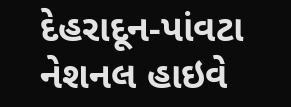દેહરાદૂન-પાંવટા નેશનલ હાઇવે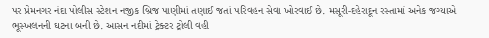પર પ્રેમનગર નંદા પોલીસ સ્ટેશન નજીક બ્રિજ પાણીમાં તણાઈ જતાં પરિવહન સેવા ખોરવાઈ છે. મસૂરી-દહેરાદૂન રસ્તામાં અનેક જગ્યાએ ભૂસ્ખલનની ઘટના બની છે. આસન નદીમાં ટ્રેક્ટર ટ્રોલી વહી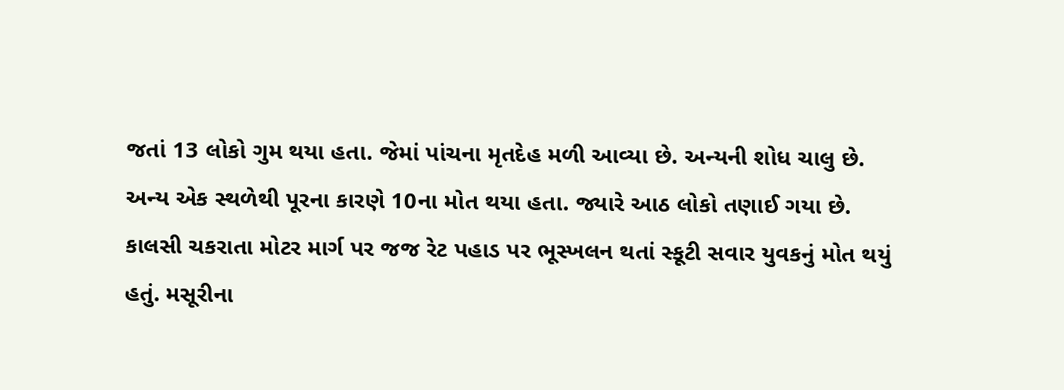જતાં 13 લોકો ગુમ થયા હતા. જેમાં પાંચના મૃતદેહ મળી આવ્યા છે. અન્યની શોધ ચાલુ છે. અન્ય એક સ્થળેથી પૂરના કારણે 10ના મોત થયા હતા. જ્યારે આઠ લોકો તણાઈ ગયા છે. કાલસી ચકરાતા મોટર માર્ગ પર જજ રેટ પહાડ પર ભૂસ્ખલન થતાં સ્કૂટી સવાર યુવકનું મોત થયું હતું. મસૂરીના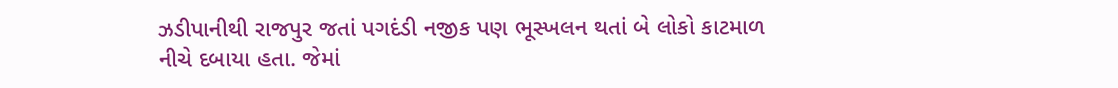ઝડીપાનીથી રાજપુર જતાં પગદંડી નજીક પણ ભૂસ્ખલન થતાં બે લોકો કાટમાળ નીચે દબાયા હતા. જેમાં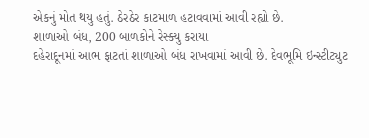એકનું મોત થયુ હતું. ઠેરઠેર કાટમાળ હટાવવામાં આવી રહ્યો છે.
શાળાઓ બંધ, 200 બાળકોને રેસ્ક્યુ કરાયા
દહેરાદૂનમાં આભ ફાટતાં શાળાઓ બંધ રાખવામાં આવી છે. દેવભૂમિ ઇન્સ્ટીટ્યુટ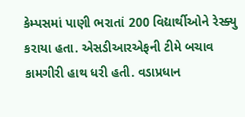કેમ્પસમાં પાણી ભરાતાં 200 વિદ્યાર્થીઓને રેસ્ક્યુ કરાયા હતા. એસડીઆરએફની ટીમે બચાવ કામગીરી હાથ ધરી હતી. વડાપ્રધાન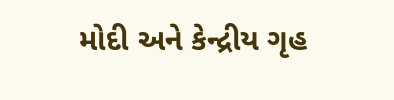મોદી અને કેન્દ્રીય ગૃહ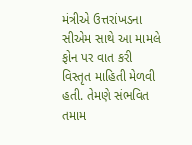મંત્રીએ ઉત્તરાંખડના સીએમ સાથે આ મામલે ફોન પર વાત કરી વિસ્તૃત માહિતી મેળવી હતી. તેમણે સંભવિત તમામ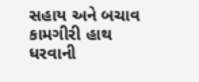સહાય અને બચાવ કામગીરી હાથ ધરવાની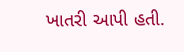ખાતરી આપી હતી.